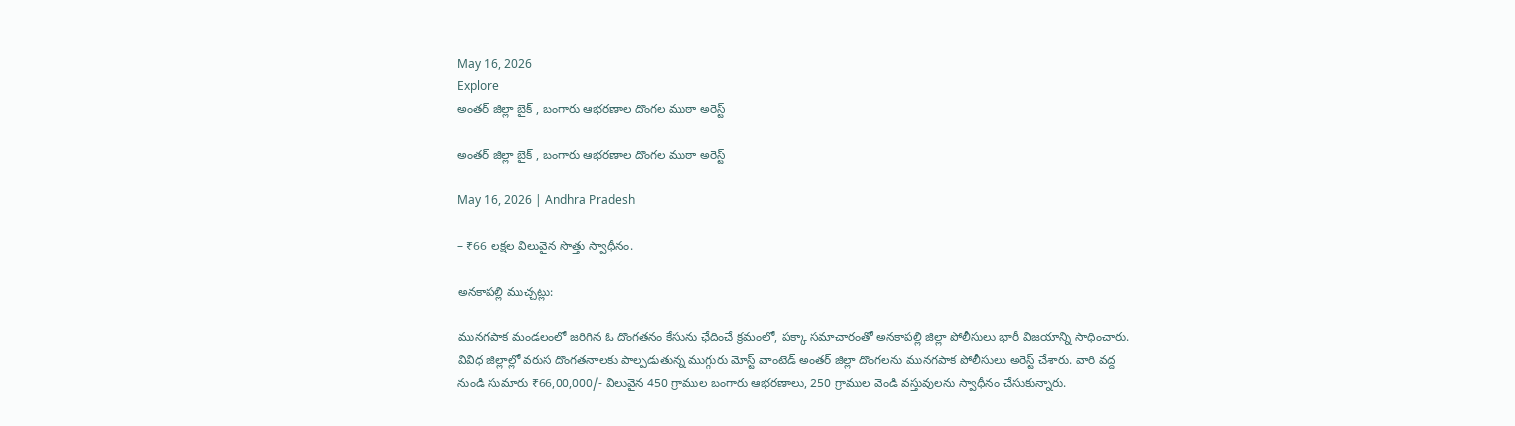May 16, 2026
Explore
అంతర్ జిల్లా బైక్ , బంగారు ఆభరణాల దొంగల ముఠా అరెస్ట్

అంతర్ జిల్లా బైక్ , బంగారు ఆభరణాల దొంగల ముఠా అరెస్ట్

May 16, 2026 | Andhra Pradesh

– ₹66 లక్షల విలువైన సొత్తు స్వాధీనం.

అనకాపల్లి ముచ్చట్లు:

మునగపాక మండలంలో జరిగిన ఓ దొంగతనం కేసును ఛేదించే క్రమంలో, పక్కా సమాచారంతో అనకాపల్లి జిల్లా పోలీసులు భారీ విజయాన్ని సాధించారు. వివిధ జిల్లాల్లో వరుస దొంగతనాలకు పాల్పడుతున్న ముగ్గురు మోస్ట్ వాంటెడ్ అంతర్ జిల్లా దొంగలను మునగపాక పోలీసులు అరెస్ట్ చేశారు. వారి వద్ద నుండి సుమారు ₹66,00,000/- విలువైన 450 గ్రాముల బంగారు ఆభరణాలు, 250 గ్రాముల వెండి వస్తువులను స్వాధీనం చేసుకున్నారు.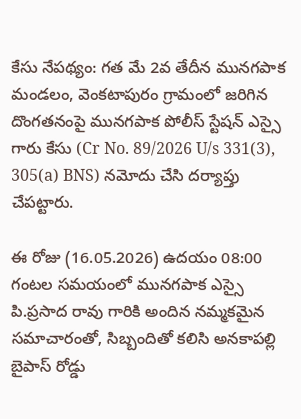కేసు నేపథ్యం: గత మే 2వ తేదీన మునగపాక మండలం, వెంకటాపురం గ్రామంలో జరిగిన దొంగతనంపై మునగపాక పోలీస్ స్టేషన్ ఎస్సై గారు కేసు (Cr No. 89/2026 U/s 331(3), 305(a) BNS) నమోదు చేసి దర్యాప్తు చేపట్టారు.

ఈ రోజు (16.05.2026) ఉదయం 08:00 గంటల సమయంలో మునగపాక ఎస్సై పి.ప్రసాద రావు గారికి అందిన నమ్మకమైన సమాచారంతో, సిబ్బందితో కలిసి అనకాపల్లి బైపాస్ రోడ్డు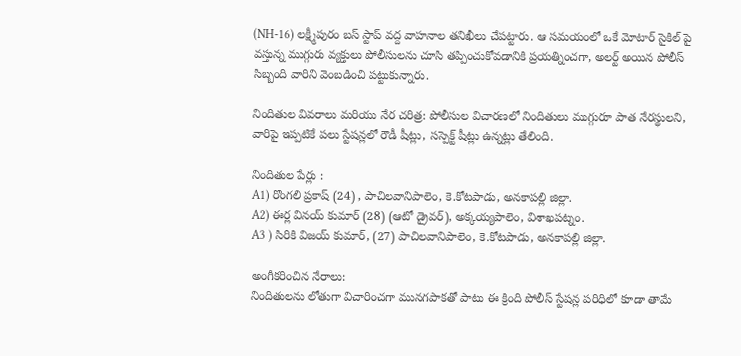(NH-16) లక్ష్మీపురం బస్ స్టాప్ వద్ద వాహనాల తనిఖీలు చేపట్టారు. ఆ సమయంలో ఒకే మోటార్ సైకిల్ పై వస్తున్న ముగ్గురు వ్యక్తులు పోలీసులను చూసి తప్పించుకోవడానికి ప్రయత్నించగా, అలర్ట్ అయిన పోలీస్ సిబ్బంది వారిని వెంబడించి పట్టుకున్నారు.

నిందితుల వివరాలు మరియు నేర చరిత్ర: పోలీసుల విచారణలో నిందితులు ముగ్గురూ పాత నేరస్థులని, వారిపై ఇప్పటికే పలు స్టేషన్లలో రౌడీ షీట్లు, సస్పెక్ట్ షీట్లు ఉన్నట్లు తేలింది.

నిందితుల పేర్లు :
A1) రొంగలి ప్రకాష్ (24) , పాచిలవానిపాలెం, కె.కోటపాడు, అనకాపల్లి జిల్లా.
A2) ఈర్ల వినయ్ కుమార్ (28) (ఆటో డ్రైవర్), అక్కయ్యపాలెం, విశాఖపట్నం.
A3 ) సిరికి విజయ్ కుమార్, (27) పాచిలవానిపాలెం, కె.కోటపాడు, అనకాపల్లి జిల్లా.

అంగీకరించిన నేరాలు:
నిందితులను లోతుగా విచారించగా మునగపాకతో పాటు ఈ క్రింది పోలీస్ స్టేషన్ల పరిధిలో కూడా తామే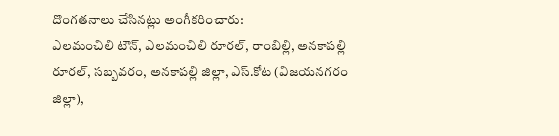దొంగతనాలు చేసినట్లు అంగీకరించారు:
ఎలమంచిలి టౌన్, ఎలమంచిలి రూరల్, రాంబిల్లి, అనకాపల్లి రూరల్, సబ్బవరం, అనకాపల్లి జిల్లా, ఎస్.కోట (విజయనగరం జిల్లా),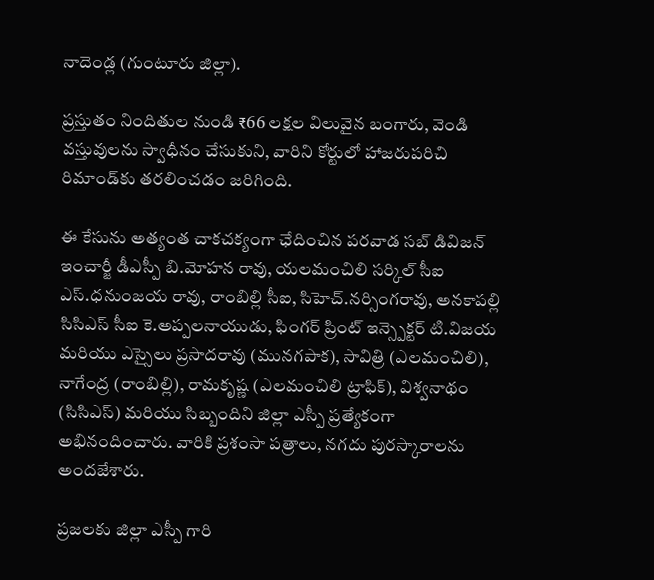నాదెండ్ల (గుంటూరు జిల్లా).

ప్రస్తుతం నిందితుల నుండి ₹66 లక్షల విలువైన బంగారు, వెండి వస్తువులను స్వాధీనం చేసుకుని, వారిని కోర్టులో హాజరుపరిచి రిమాండ్‌కు తరలించడం జరిగింది.

ఈ కేసును అత్యంత చాకచక్యంగా ఛేదించిన పరవాడ సబ్ డివిజన్ ఇంచార్జీ డీఎస్పీ బి.మోహన రావు, యలమంచిలి సర్కిల్ సీఐ ఎస్.ధనుంజయ రావు, రాంబిల్లి సీఐ, సిహెచ్.నర్సింగరావు, అనకాపల్లి సిసిఎస్ సీఐ కె.అప్పలనాయుడు, ఫింగర్ ప్రింట్ ఇన్స్పెక్టర్ టి.విజయ మరియు ఎస్సైలు ప్రసాదరావు (మునగపాక), సావిత్రి (ఎలమంచిలి), నాగేంద్ర (రాంబిల్లి), రామకృష్ణ (ఎలమంచిలి ట్రాఫిక్), విశ్వనాథం (సిసిఎస్) మరియు సిబ్బందిని జిల్లా ఎస్పీ ప్రత్యేకంగా అభినందించారు. వారికి ప్రశంసా పత్రాలు, నగదు పురస్కారాలను అందజేశారు.

ప్రజలకు జిల్లా ఎస్పీ గారి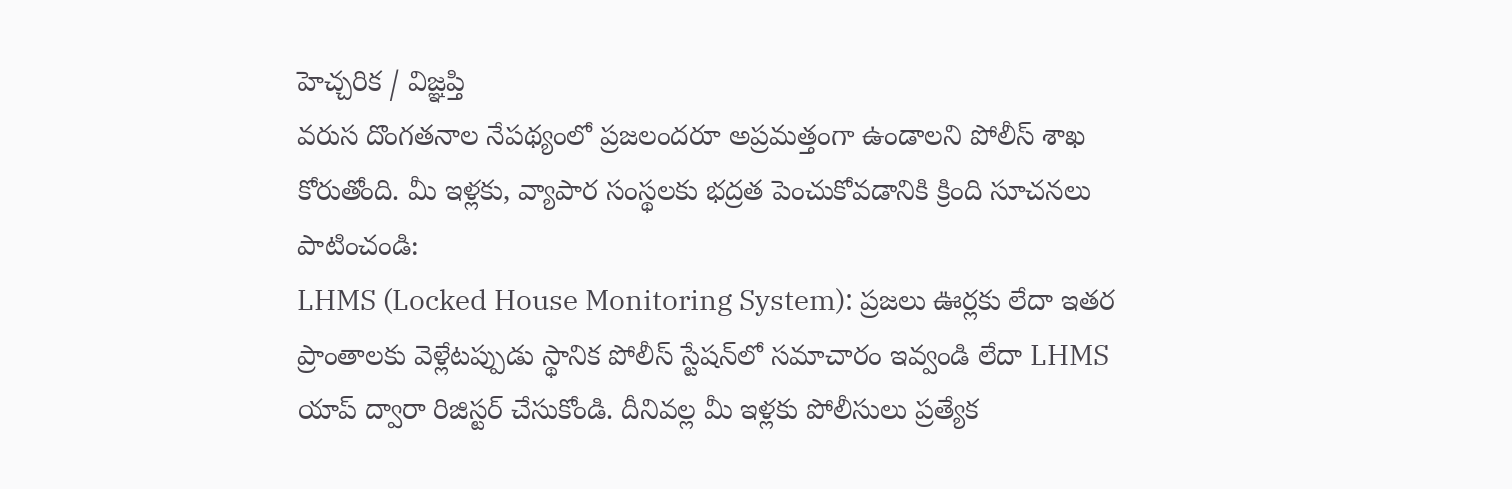హెచ్చరిక / విజ్ఞప్తి
వరుస దొంగతనాల నేపథ్యంలో ప్రజలందరూ అప్రమత్తంగా ఉండాలని పోలీస్ శాఖ కోరుతోంది. మీ ఇళ్లకు, వ్యాపార సంస్థలకు భద్రత పెంచుకోవడానికి క్రింది సూచనలు పాటించండి:
LHMS (Locked House Monitoring System): ప్రజలు ఊర్లకు లేదా ఇతర ప్రాంతాలకు వెళ్లేటప్పుడు స్థానిక పోలీస్ స్టేషన్‌లో సమాచారం ఇవ్వండి లేదా LHMS యాప్ ద్వారా రిజిస్టర్ చేసుకోండి. దీనివల్ల మీ ఇళ్లకు పోలీసులు ప్రత్యేక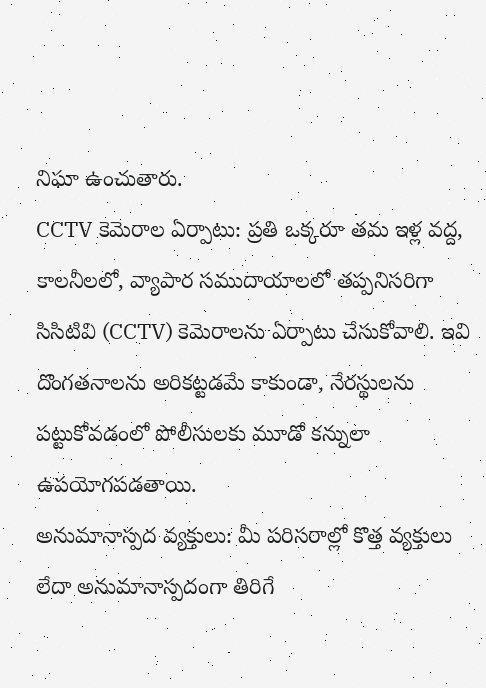నిఘా ఉంచుతారు.
CCTV కెమెరాల ఏర్పాటు: ప్రతి ఒక్కరూ తమ ఇళ్ల వద్ద, కాలనీలలో, వ్యాపార సముదాయాలలో తప్పనిసరిగా సిసిటివి (CCTV) కెమెరాలను ఏర్పాటు చేసుకోవాలి. ఇవి దొంగతనాలను అరికట్టడమే కాకుండా, నేరస్థులను పట్టుకోవడంలో పోలీసులకు మూడో కన్నులా ఉపయోగపడతాయి.
అనుమానాస్పద వ్యక్తులు: మీ పరిసరాల్లో కొత్త వ్యక్తులు లేదా అనుమానాస్పదంగా తిరిగే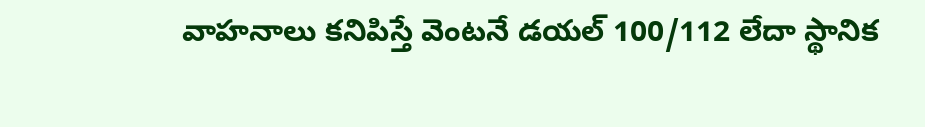వాహనాలు కనిపిస్తే వెంటనే డయల్ 100/112 లేదా స్థానిక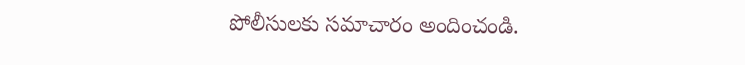పోలీసులకు సమాచారం అందించండి.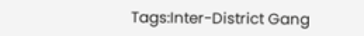Tags:Inter-District Gang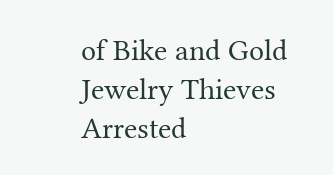of Bike and Gold Jewelry Thieves Arrested